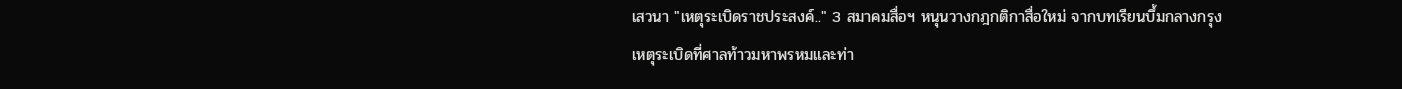เสวนา "เหตุระเบิดราชประสงค์.." 3 สมาคมสื่อฯ หนุนวางกฎกติกาสื่อใหม่ จากบทเรียนบึ้มกลางกรุง
เหตุระเบิดที่ศาลท้าวมหาพรหมและท่า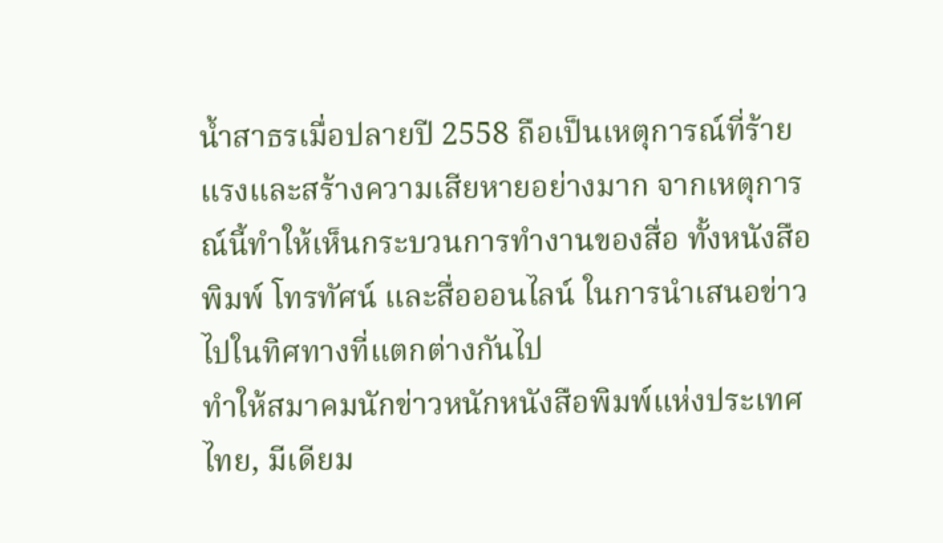น้ำสาธรเมื่อปลายปี 2558 ถือเป็นเหตุการณ์ที่ร้ายแรงและสร้างความเสียหายอย่างมาก จากเหตุการณ์นี้ทำให้เห็นกระบวนการทำงานของสื่อ ทั้งหนังสือพิมพ์ โทรทัศน์ และสื่อออนไลน์ ในการนำเสนอข่าวไปในทิศทางที่แตกต่างกันไป
ทำให้สมาคมนักข่าวหนักหนังสือพิมพ์แห่งประเทศไทย, มีเดียม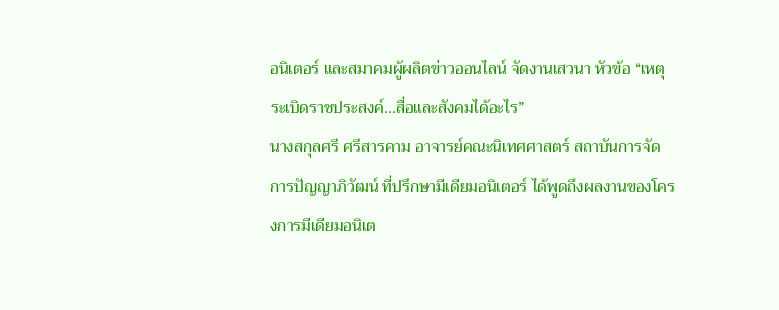อนิเตอร์ และสมาคมผู้ผลิตข่าวออนไลน์ จัดงานเสวนา หัวข้อ “เหตุระเบิดราชประสงค์...สื่อและสังคมได้อะไร”
นางสกุลศรี ศรีสารคาม อาจารย์คณะนิเทศศาสตร์ สถาบันการจัดการปัญญาภิวัฒน์ ที่ปรึกษามีเดียมอนิเตอร์ ได้พูดถึงผลงานของโครงการมีเดียมอนิเต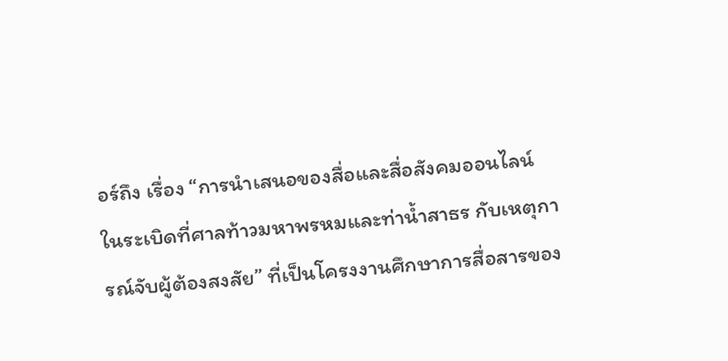อร์ถึง เรื่อง “การนำเสนอของสื่อและสื่อสังคมออนไลน์ ในระเบิดที่ศาลท้าวมหาพรหมและท่าน้ำสาธร กับเหตุการณ์จับผู้ต้องสงสัย” ที่เป็นโครงงานศึกษาการสื่อสารของ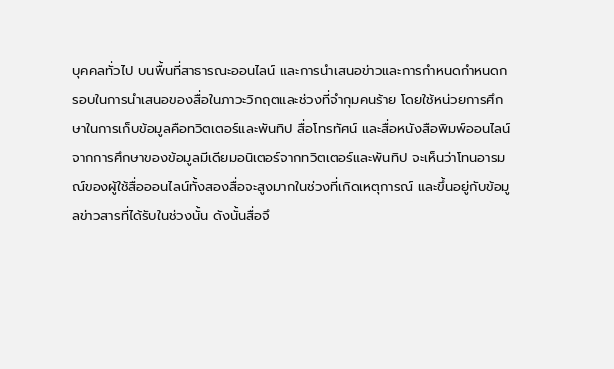บุคคลทั่วไป บนพื้นที่สาธารณะออนไลน์ และการนำเสนอข่าวและการกำหนดกำหนดกรอบในการนำเสนอของสื่อในภาวะวิกฤตและช่วงที่จำกุมคนร้าย โดยใช้หน่วยการศึกษาในการเก็บข้อมูลคือทวิตเตอร์และพันทิป สื่อโทรทัศน์ และสื่อหนังสือพิมพ์ออนไลน์
จากการศึกษาของข้อมูลมีเดียมอนิเตอร์จากทวิตเตอร์และพันทิป จะเห็นว่าโทนอารมณ์ของผู้ใช้สื่อออนไลน์ทั้งสองสื่อจะสูงมากในช่วงที่เกิดเหตุการณ์ และขึ้นอยู่กับข้อมูลข่าวสารที่ได้รับในช่วงนั้น ดังนั้นสื่อจึ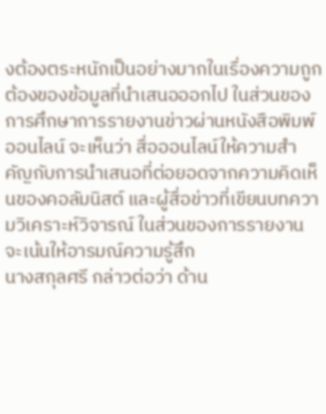งต้องตระหนักเป็นอย่างมากในเรื่องความถูกต้องของข้อมูลที่นำเสนอออกไป ในส่วนของการศึกษาการรายงานข่าวผ่านหนังสือพิมพ์ออนไลน์ จะเห็นว่า สื่อออนไลน์ให้ความสำคัญกับการนำเสนอที่ต่อยอดจากความคิดเห็นของคอลัมนิสต์ และผู้สื่อข่าวที่เขียนบทความวิเคราะห์วิจารณ์ ในส่วนของการรายงานจะเน้นให้อารมณ์ความรู้สึก
นางสกุลศรี กล่าวต่อว่า ด้าน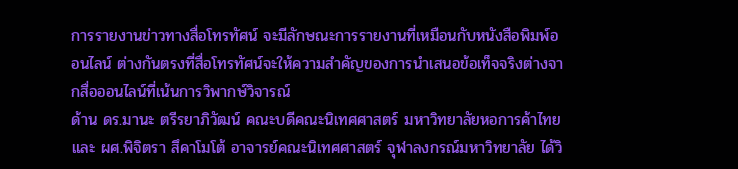การรายงานข่าวทางสื่อโทรทัศน์ จะมีลักษณะการรายงานที่เหมือนกับหนังสือพิมพ์ออนไลน์ ต่างกันตรงที่สื่อโทรทัศน์จะให้ความสำคัญของการนำเสนอข้อเท็จจริงต่างจากสื่อออนไลน์ที่เน้นการวิพากษ์วิจารณ์
ด้าน ดร.มานะ ตรีรยาภิวัฒน์ คณะบดีคณะนิเทศศาสตร์ มหาวิทยาลัยหอการค้าไทย และ ผศ.พิจิตรา สึคาโมโต้ อาจารย์คณะนิเทศศาสตร์ จุฬาลงกรณ์มหาวิทยาลัย ได้วิ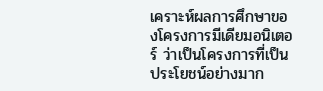เคราะห์ผลการศึกษาของโครงการมีเดียมอนิเตอร์ ว่าเป็นโครงการที่เป็นประโยชน์อย่างมาก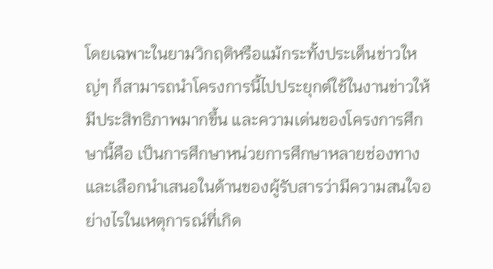โดยเฉพาะในยามวิกฤติหรือแม้กระทั้งประเด็นข่าวใหญ่ๆ ก็สามารถนำโครงการนี้ไปประยุกต์ใช้ในงานข่าวให้มีประสิทธิภาพมากขึ้น และความเด่นของโครงการศึกษานี้คือ เป็นการศึกษาหน่วยการศึกษาหลายช่องทาง และเลือกนำเสนอในด้านของผู้รับสารว่ามีความสนใจอย่างไรในเหตุการณ์ที่เกิด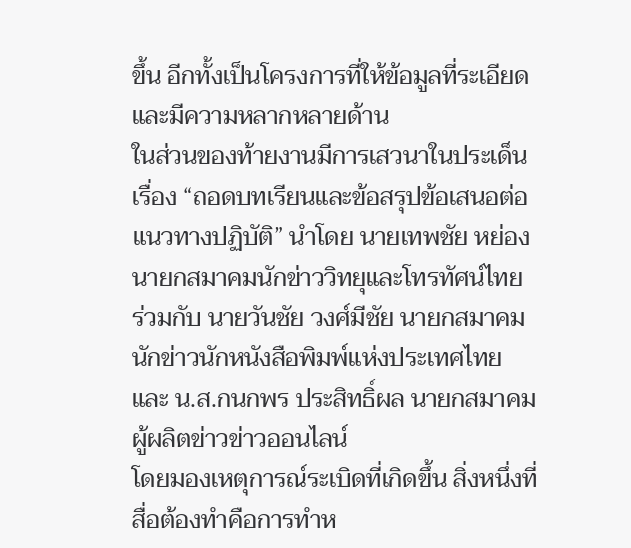ขึ้น อีกทั้งเป็นโครงการที่ให้ข้อมูลที่ระเอียดและมีความหลากหลายด้าน
ในส่วนของท้ายงานมีการเสวนาในประเด็นเรื่อง “ถอดบทเรียนและข้อสรุปข้อเสนอต่อแนวทางปฏิบัติ” นำโดย นายเทพชัย หย่อง นายกสมาคมนักข่าววิทยุและโทรทัศน์ไทย ร่วมกับ นายวันชัย วงศ์มีชัย นายกสมาคมนักข่าวนักหนังสือพิมพ์แห่งประเทศไทย และ น.ส.กนกพร ประสิทธิ์ผล นายกสมาคมผู้ผลิตข่าวข่าวออนไลน์
โดยมองเหตุการณ์ระเบิดที่เกิดขึ้น สิ่งหนึ่งที่สื่อต้องทำคือการทำห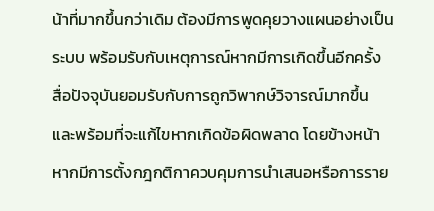น้าที่มากขึ้นกว่าเดิม ต้องมีการพูดคุยวางแผนอย่างเป็นระบบ พร้อมรับกับเหตุการณ์หากมีการเกิดขึ้นอีกครั้ง สื่อปัจจุบันยอมรับกับการถูกวิพากษ์วิจารณ์มากขึ้น และพร้อมที่จะแก้ไขหากเกิดข้อผิดพลาด โดยข้างหน้าหากมีการตั้งกฎกติกาควบคุมการนำเสนอหรือการราย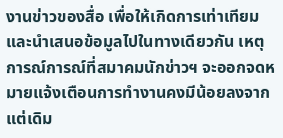งานข่าวของสื่อ เพื่อให้เกิดการเท่าเทียมและนำเสนอข้อมูลไปในทางเดียวกัน เหตุการณ์การณ์ที่สมาคมนักข่าวฯ จะออกจดหมายแจ้งเตือนการทำงานคงมีน้อยลงจากแต่เดิม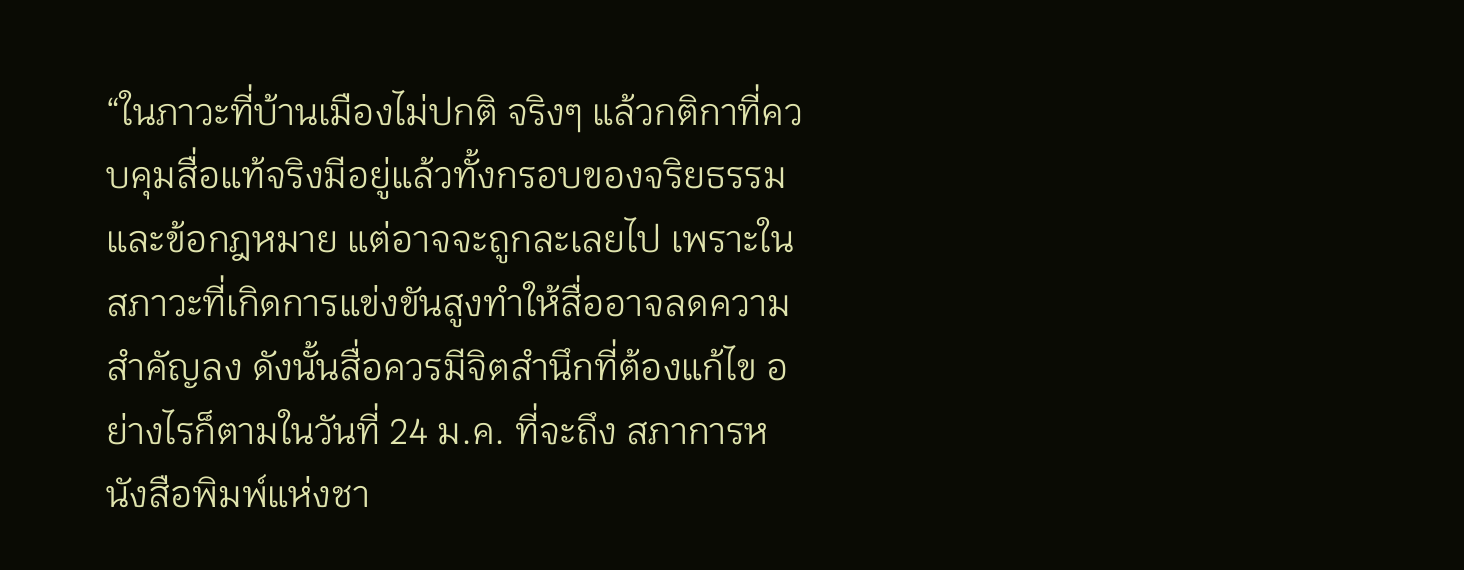“ในภาวะที่บ้านเมืองไม่ปกติ จริงๆ แล้วกติกาที่ควบคุมสื่อแท้จริงมีอยู่แล้วทั้งกรอบของจริยธรรมและข้อกฎหมาย แต่อาจจะถูกละเลยไป เพราะในสภาวะที่เกิดการแข่งขันสูงทำให้สื่ออาจลดความสำคัญลง ดังนั้นสื่อควรมีจิตสำนึกที่ต้องแก้ไข อย่างไรก็ตามในวันที่ 24 ม.ค. ที่จะถึง สภาการหนังสือพิมพ์แห่งชา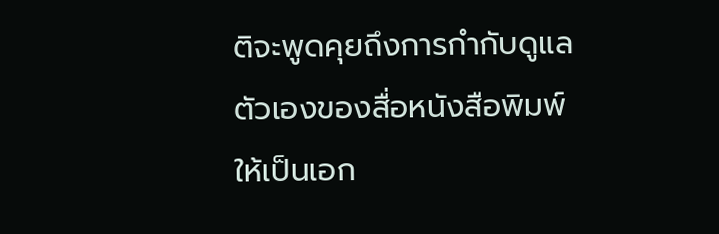ติจะพูดคุยถึงการกำกับดูแลตัวเองของสื่อหนังสือพิมพ์ให้เป็นเอก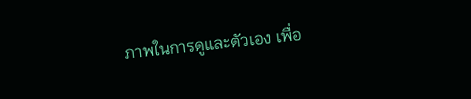ภาพในการดูและตัวเอง เพื่อ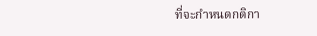ที่จะกำหนดกติกา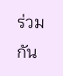ร่วมกัน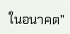ในอนาคต”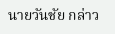นายวันชัย กล่าว